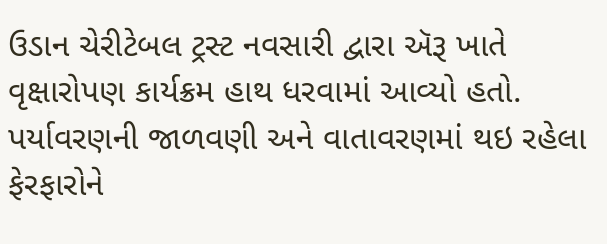ઉડાન ચેરીટેબલ ટ્રસ્ટ નવસારી દ્વારા ઍરૂ ખાતે વૃક્ષારોપણ કાર્યક્રમ હાથ ધરવામાં આવ્યો હતો. પર્યાવરણની જાળવણી અને વાતાવરણમાં થઇ રહેલા ફેરફારોને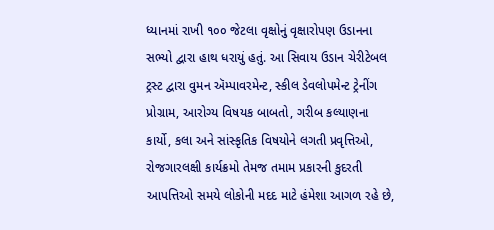ધ્યાનમાં રાખી ૧૦૦ જેટલા વૃક્ષોનું વૃક્ષારોપણ ઉડાનના સભ્યો દ્વારા હાથ ધરાયું હતું. આ સિવાય ઉડાન ચેરીટેબલ ટ્રસ્ટ દ્વારા વુમન ઍમ્પાવરમેન્ટ, સ્કીલ ડેવલોપમેન્ટ ટ્રેનીંગ પ્રોગ્રામ, આરોગ્ય વિષયક બાબતો, ગરીબ કલ્યાણના કાર્યો, કલા અને સાંસ્કૃતિક વિષયોને લગતી પ્રવૃત્તિઓ, રોજગારલક્ષી કાર્યક્રમો તેમજ તમામ પ્રકારની કુદરતી આપત્તિઓ સમયે લોકોની મદદ માટે હંમેશા આગળ રહે છે,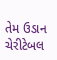તેમ ઉડાન ચેરીટેબલ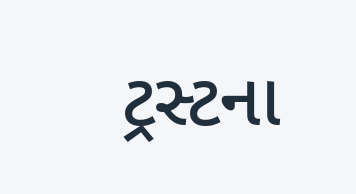ટ્રસ્ટના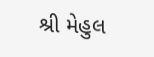શ્રી મેહુલ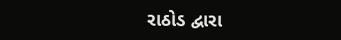રાઠોડ દ્વારા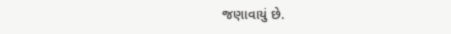જણાવાયું છે.